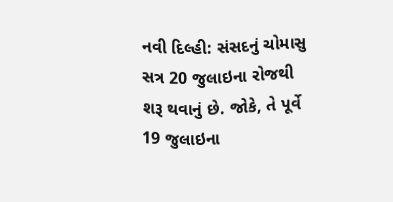નવી દિલ્હી: સંસદનું ચોમાસુ સત્ર 20 જુલાઇના રોજથી શરૂ થવાનું છે. જોકે, તે પૂર્વે 19 જુલાઇના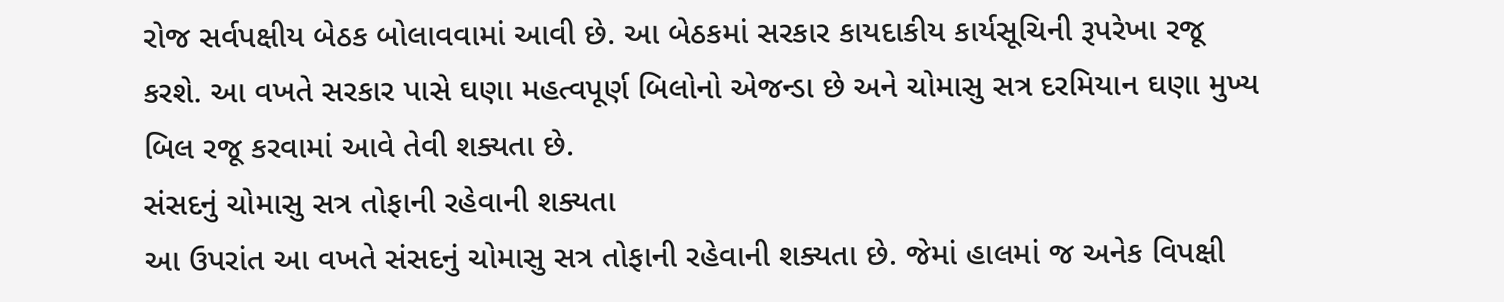રોજ સર્વપક્ષીય બેઠક બોલાવવામાં આવી છે. આ બેઠકમાં સરકાર કાયદાકીય કાર્યસૂચિની રૂપરેખા રજૂ કરશે. આ વખતે સરકાર પાસે ઘણા મહત્વપૂર્ણ બિલોનો એજન્ડા છે અને ચોમાસુ સત્ર દરમિયાન ઘણા મુખ્ય બિલ રજૂ કરવામાં આવે તેવી શક્યતા છે.
સંસદનું ચોમાસુ સત્ર તોફાની રહેવાની શક્યતા
આ ઉપરાંત આ વખતે સંસદનું ચોમાસુ સત્ર તોફાની રહેવાની શક્યતા છે. જેમાં હાલમાં જ અનેક વિપક્ષી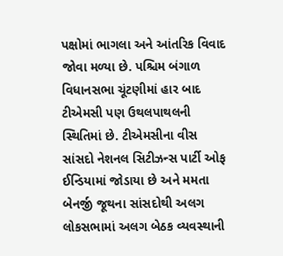પક્ષોમાં ભાગલા અને આંતરિક વિવાદ જોવા મળ્યા છે. પશ્ચિમ બંગાળ વિધાનસભા ચૂંટણીમાં હાર બાદ ટીએમસી પણ ઉથલપાથલની સ્થિતિમાં છે. ટીએમસીના વીસ સાંસદો નેશનલ સિટીઝન્સ પાર્ટી ઓફ ઈન્ડિયામાં જોડાયા છે અને મમતા બેનર્જી જૂથના સાંસદોથી અલગ લોકસભામાં અલગ બેઠક વ્યવસ્થાની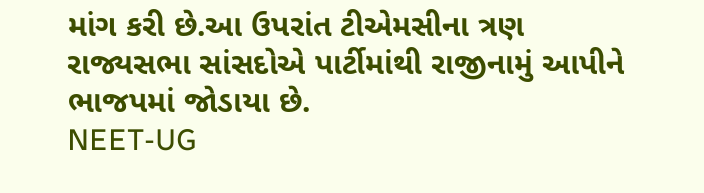માંગ કરી છે.આ ઉપરાંત ટીએમસીના ત્રણ રાજ્યસભા સાંસદોએ પાર્ટીમાંથી રાજીનામું આપીને ભાજપમાં જોડાયા છે.
NEET-UG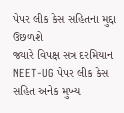પેપર લીક કેસ સહિતના મુદ્દા ઉછળશે
જ્યારે વિપક્ષ સત્ર દરમિયાન NEET-UG પેપર લીક કેસ સહિત અનેક મુખ્ય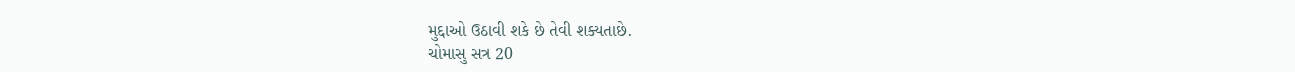મુદ્દાઓ ઉઠાવી શકે છે તેવી શક્યતાછે.
ચોમાસુ સત્ર 20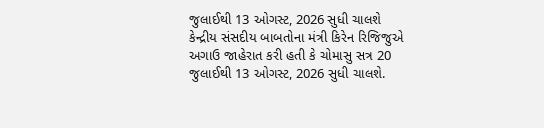જુલાઈથી 13 ઓગસ્ટ, 2026 સુધી ચાલશે
કેન્દ્રીય સંસદીય બાબતોના મંત્રી કિરેન રિજિજુએ અગાઉ જાહેરાત કરી હતી કે ચોમાસુ સત્ર 20 જુલાઈથી 13 ઓગસ્ટ, 2026 સુધી ચાલશે.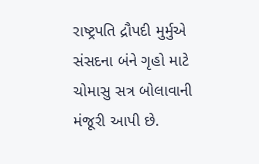રાષ્ટ્રપતિ દ્રૌપદી મુર્મુએ સંસદના બંને ગૃહો માટે ચોમાસુ સત્ર બોલાવાની મંજૂરી આપી છે.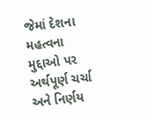જેમાં દેશના મહત્વના મુદ્દાઓ પર અર્થપૂર્ણ ચર્ચા અને નિર્ણય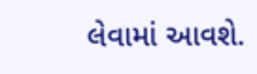લેવામાં આવશે.